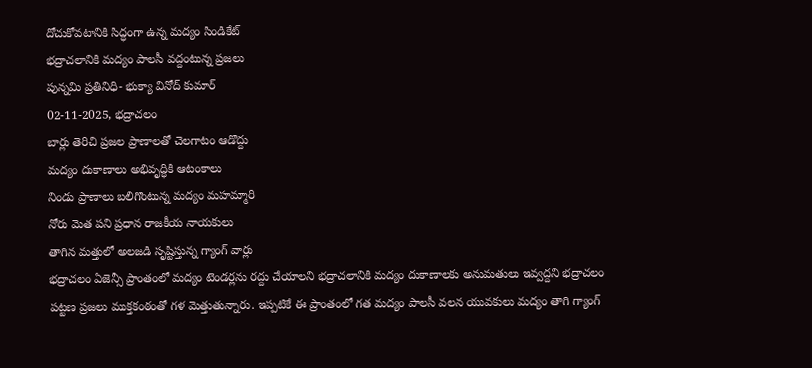దోచుకోవటానికి సిద్ధంగా ఉన్న మద్యం సిండికేట్
భద్రాచలానికి మద్యం పాలసీ వద్దంటున్న ప్రజలు
పున్నమి ప్రతినిధి- భుక్యా వినోద్ కుమార్
02-11-2025, భద్రాచలం
బార్లు తెరిచి ప్రజల ప్రాణాలతో చెలగాటం ఆడొద్దు
మద్యం దుకాణాలు అభివృద్ధికి ఆటంకాలు
నిండు ప్రాణాలు బలిగొంటున్న మద్యం మహమ్మారి
నోరు మెత పని ప్రధాన రాజకీయ నాయకులు
తాగిన మత్తులో అలజడి సృష్టిస్తున్న గ్యాంగ్ వార్లు
భద్రాచలం ఏజెన్సీ ప్రాంతంలో మద్యం టెండర్లను రద్దు చేయాలని భద్రాచలానికి మద్యం దుకాణాలకు అనుమతులు ఇవ్వద్దని భద్రాచలం పట్టణ ప్రజలు ముక్తకంఠంతో గళ మెత్తుతున్నారు. ఇప్పటికే ఈ ప్రాంతంలో గత మద్యం పాలసీ వలన యువకులు మద్యం తాగి గ్యాంగ్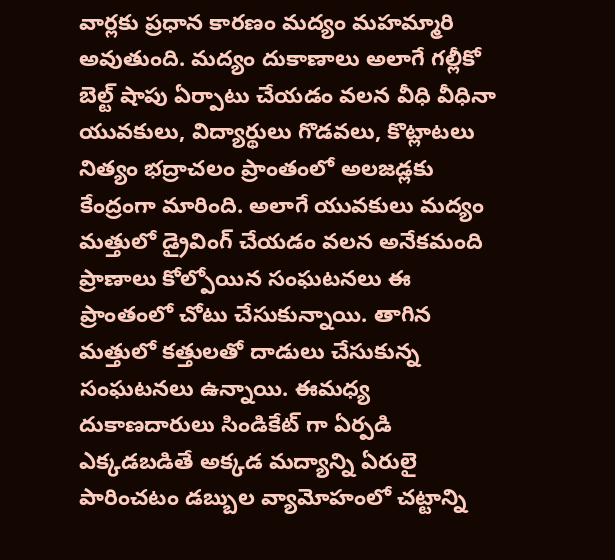వార్లకు ప్రధాన కారణం మద్యం మహమ్మారి అవుతుంది. మద్యం దుకాణాలు అలాగే గల్లీకో బెల్ట్ షాపు ఏర్పాటు చేయడం వలన వీధి వీధినా యువకులు, విద్యార్థులు గొడవలు, కొట్లాటలు నిత్యం భద్రాచలం ప్రాంతంలో అలజడ్లకు కేంద్రంగా మారింది. అలాగే యువకులు మద్యం మత్తులో డ్రైవింగ్ చేయడం వలన అనేకమంది ప్రాణాలు కోల్పోయిన సంఘటనలు ఈ ప్రాంతంలో చోటు చేసుకున్నాయి. తాగిన మత్తులో కత్తులతో దాడులు చేసుకున్న సంఘటనలు ఉన్నాయి. ఈమధ్య దుకాణదారులు సిండికేట్ గా ఏర్పడి ఎక్కడబడితే అక్కడ మద్యాన్ని ఏరులై పారించటం డబ్బుల వ్యామోహంలో చట్టాన్ని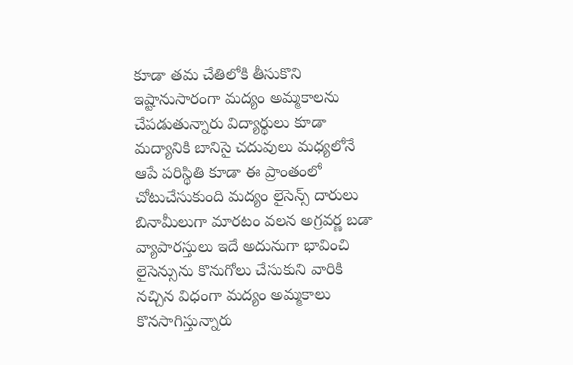కూడా తమ చేతిలోకి తీసుకొని ఇష్టానుసారంగా మద్యం అమ్మకాలను చేపడుతున్నారు విద్యార్థులు కూడా మద్యానికి బానిసై చదువులు మధ్యలోనే ఆపే పరిస్థితి కూడా ఈ ప్రాంతంలో చోటుచేసుకుంది మద్యం లైసెన్స్ దారులు బినామీలుగా మారటం వలన అగ్రవర్ణ బడా వ్యాపారస్తులు ఇదే అదునుగా భావించి లైసెన్సును కొనుగోలు చేసుకుని వారికి నచ్చిన విధంగా మద్యం అమ్మకాలు కొనసాగిస్తున్నారు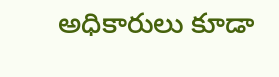అధికారులు కూడా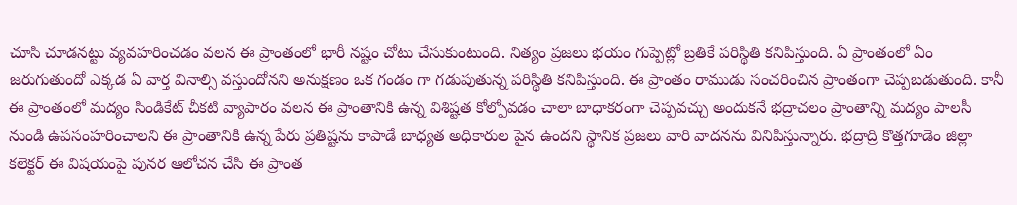చూసి చూడనట్టు వ్యవహరించడం వలన ఈ ప్రాంతంలో భారీ నష్టం చోటు చేసుకుంటుంది. నిత్యం ప్రజలు భయం గుప్పెట్లో బ్రతికే పరిస్థితి కనిపిస్తుంది. ఏ ప్రాంతంలో ఏం జరుగుతుందో ఎక్కడ ఏ వార్త వినాల్సి వస్తుందోనని అనుక్షణం ఒక గండం గా గడుపుతున్న పరిస్థితి కనిపిస్తుంది. ఈ ప్రాంతం రాముడు సంచరించిన ప్రాంతంగా చెప్పబడుతుంది. కానీ ఈ ప్రాంతంలో మద్యం సిండికేట్ చీకటి వ్యాపారం వలన ఈ ప్రాంతానికి ఉన్న విశిష్టత కోల్పోవడం చాలా బాధాకరంగా చెప్పవచ్చు అందుకనే భద్రాచలం ప్రాంతాన్ని మద్యం పాలసీ నుండి ఉపసంహరించాలని ఈ ప్రాంతానికి ఉన్న పేరు ప్రతిష్టను కాపాడే బాధ్యత అధికారుల పైన ఉందని స్థానిక ప్రజలు వారి వాదనను వినిపిస్తున్నారు. భద్రాద్రి కొత్తగూడెం జిల్లా కలెక్టర్ ఈ విషయంపై పునర ఆలోచన చేసి ఈ ప్రాంత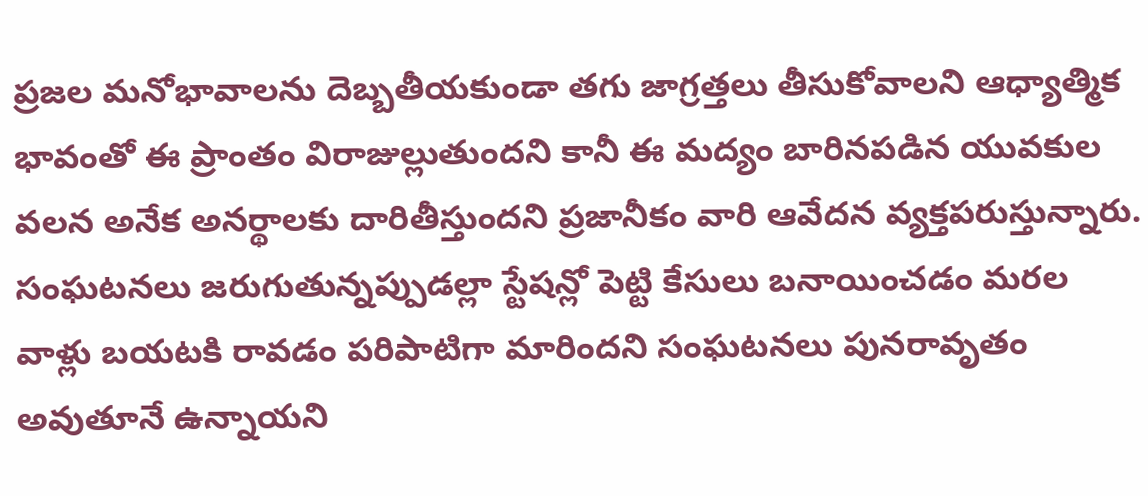ప్రజల మనోభావాలను దెబ్బతీయకుండా తగు జాగ్రత్తలు తీసుకోవాలని ఆధ్యాత్మిక భావంతో ఈ ప్రాంతం విరాజుల్లుతుందని కానీ ఈ మద్యం బారినపడిన యువకుల వలన అనేక అనర్థాలకు దారితీస్తుందని ప్రజానీకం వారి ఆవేదన వ్యక్తపరుస్తున్నారు. సంఘటనలు జరుగుతున్నప్పుడల్లా స్టేషన్లో పెట్టి కేసులు బనాయించడం మరల వాళ్లు బయటకి రావడం పరిపాటిగా మారిందని సంఘటనలు పునరావృతం అవుతూనే ఉన్నాయని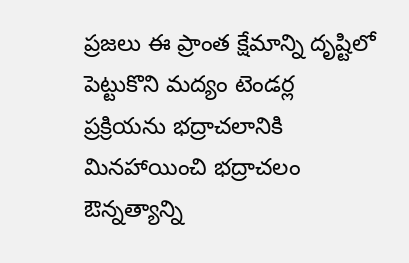ప్రజలు ఈ ప్రాంత క్షేమాన్ని దృష్టిలో పెట్టుకొని మద్యం టెండర్ల ప్రక్రియను భద్రాచలానికి మినహాయించి భద్రాచలం ఔన్నత్యాన్ని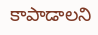కాపాడాలని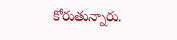కోరుతున్నారు.